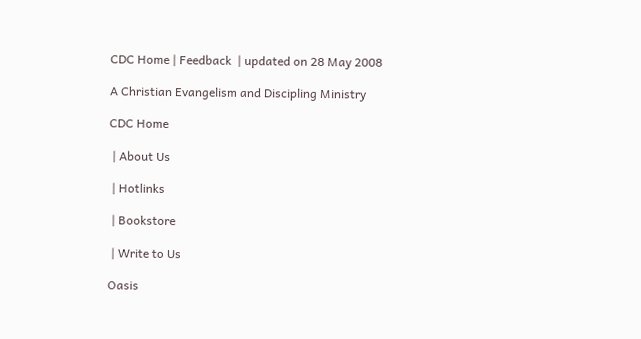CDC Home | Feedback  | updated on 28 May 2008

A Christian Evangelism and Discipling Ministry

CDC Home

 | About Us

 | Hotlinks

 | Bookstore

 | Write to Us

Oasis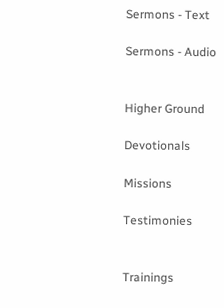Sermons - Text

Sermons - Audio


Higher Ground

Devotionals

Missions

Testimonies


Trainings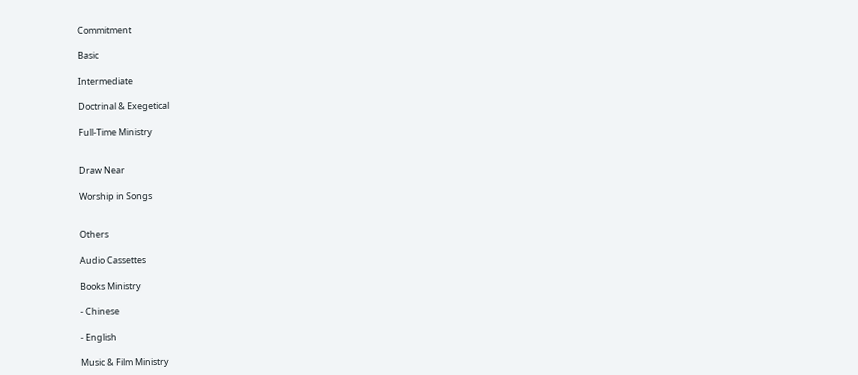Commitment

Basic

Intermediate

Doctrinal & Exegetical

Full-Time Ministry


Draw Near

Worship in Songs


Others

Audio Cassettes

Books Ministry

- Chinese

- English

Music & Film Ministry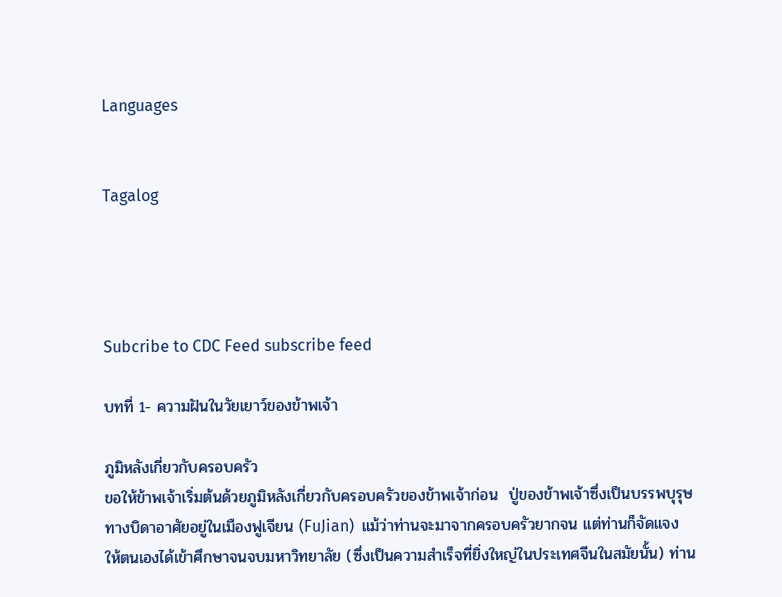Languages


Tagalog




Subcribe to CDC Feed subscribe feed

บทที่ 1- ความฝันในวัยเยาว์ของข้าพเจ้า

ภูมิหลังเกี่ยวกับครอบครัว
ขอให้ข้าพเจ้าเริ่มต้นด้วยภูมิหลังเกี่ยวกับครอบครัวของข้าพเจ้าก่อน  ปู่ของข้าพเจ้าซึ่งเป็นบรรพบุรุษทางบิดาอาศัยอยู่ในเมืองฟูเจียน (FuJian)  แม้ว่าท่านจะมาจากครอบครัวยากจน แต่ท่านก็จัดแจงให้ตนเองได้เข้าศึกษาจนจบมหาวิทยาลัย (ซึ่งเป็นความสำเร็จที่ยิ่งใหญ่ในประเทศจีนในสมัยนั้น) ท่าน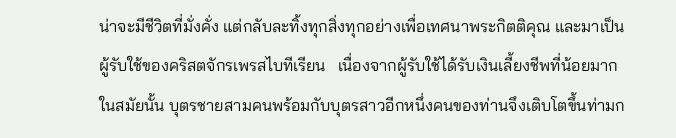น่าจะมีชีวิตที่มั่งคั่ง แต่กลับละทิ้งทุกสิ่งทุกอย่างเพื่อเทศนาพระกิตติคุณ และมาเป็นผู้รับใช้ของคริสตจักรเพรสไบทีเรียน   เนื่องจากผู้รับใช้ได้รับเงินเลี้ยงชีพที่น้อยมากในสมัยนั้น บุตรชายสามคนพร้อมกับบุตรสาวอีกหนึ่งคนของท่านจึงเติบโตขึ้นท่ามก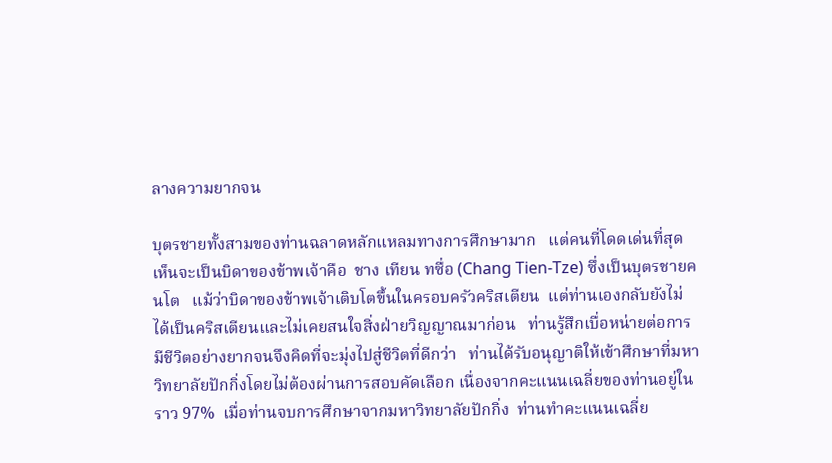ลางความยากจน

บุตรชายทั้งสามของท่านฉลาดหลักแหลมทางการศึกษามาก   แต่คนที่โดดเด่นที่สุดเห็นจะเป็นบิดาของข้าพเจ้าคือ  ชาง เทียน ทซื่อ (Chang Tien-Tze) ซึ่งเป็นบุตรชายคนโต   แม้ว่าบิดาของข้าพเจ้าเติบโตขึ้นในครอบครัวคริสเตียน  แต่ท่านเองกลับยังไม่ได้เป็นคริสเตียนและไม่เคยสนใจสิ่งฝ่ายวิญญาณมาก่อน   ท่านรู้สึกเบื่อหน่ายต่อการมีชีวิตอย่างยากจนจึงคิดที่จะมุ่งไปสู่ชีวิตที่ดีกว่า   ท่านได้รับอนุญาติให้เข้าศึกษาที่มหาวิทยาลัยปักกิ่งโดยไม่ต้องผ่านการสอบคัดเลือก เนื่องจากคะแนนเฉลี่ยของท่านอยู่ในราว 97%  เมื่อท่านจบการศึกษาจากมหาวิทยาลัยปักกิ่ง  ท่านทำคะแนนเฉลี่ย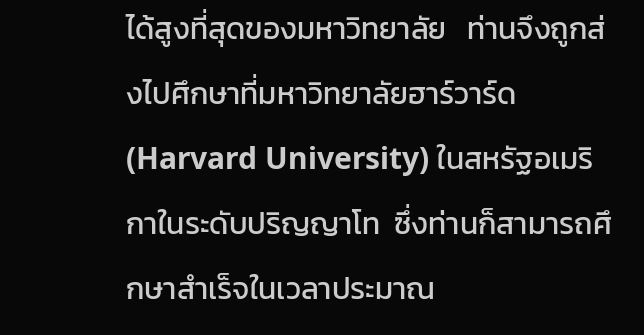ได้สูงที่สุดของมหาวิทยาลัย   ท่านจึงถูกส่งไปศึกษาที่มหาวิทยาลัยฮาร์วาร์ด (Harvard University) ในสหรัฐอเมริกาในระดับปริญญาโท  ซึ่งท่านก็สามารถศึกษาสำเร็จในเวลาประมาณ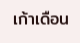เก้าเดือน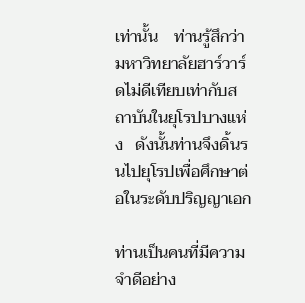เท่านั้น    ท่านรู้สึกว่ามหาวิทยาลัยฮาร์วาร์ดไม่ดีเทียบเท่ากับสถาบันในยุโรปบางแห่ง   ดังนั้นท่านจึงดิ้นรนไปยุโรปเพื่อศึกษาต่อในระดับปริญญาเอก

ท่านเป็นคนที่มีความจำดีอย่าง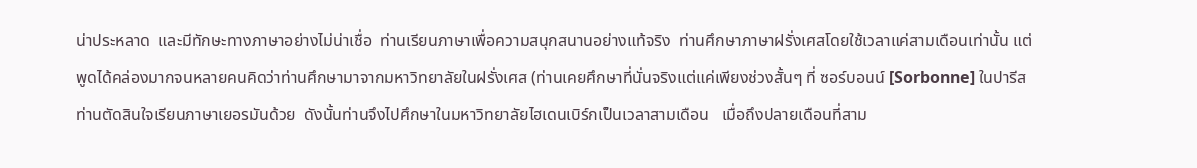น่าประหลาด  และมีทักษะทางภาษาอย่างไม่น่าเชื่อ  ท่านเรียนภาษาเพื่อความสนุกสนานอย่างแท้จริง  ท่านศึกษาภาษาฝรั่งเศสโดยใช้เวลาแค่สามเดือนเท่านั้น แต่พูดได้คล่องมากจนหลายคนคิดว่าท่านศึกษามาจากมหาวิทยาลัยในฝรั่งเศส (ท่านเคยศึกษาที่นั่นจริงแต่แค่เพียงช่วงสั้นๆ ที่ ซอร์บอนน์ [Sorbonne] ในปารีส ท่านตัดสินใจเรียนภาษาเยอรมันด้วย  ดังนั้นท่านจึงไปศึกษาในมหาวิทยาลัยไฮเดนเบิร์กเป็นเวลาสามเดือน   เมื่อถึงปลายเดือนที่สาม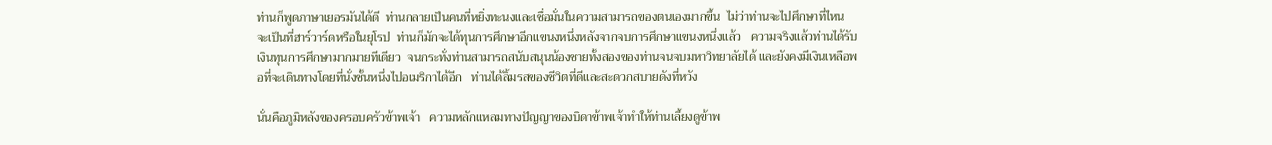ท่านก็พูดภาษาเยอรมันได้ดี  ท่านกลายเป็นคนที่หยิ่งทะนงและเชื่อมั่นในความสามารถของตนเองมากขึ้น  ไม่ว่าท่านจะไปศึกษาที่ไหน จะเป็นที่ฮาร์วาร์ดหรือในยุโรป  ท่านก็มักจะได้ทุนการศึกษาอีกแขนงหนึ่งหลังจากจบการศึกษาแขนงหนึ่งแล้ว   ความจริงแล้วท่านได้รับเงินทุนการศึกษามากมายทีเดียว  จนกระทั่งท่านสามารถสนับสนุนน้องชายทั้งสองของท่านจนจบมหาวิทยาลัยได้ และยังคงมีเงินเหลือพอที่จะเดินทางโดยที่นั่งชั้นหนึ่งไปอเมริกาได้อีก   ท่านได้ลิ้มรสของชีวิตที่ดีและสะดวกสบายดังที่หวัง

นั่นคือภูมิหลังของครอบครัวข้าพเจ้า   ความหลักแหลมทางปัญญาของบิดาข้าพเจ้าทำให้ท่านเลี้ยงดูข้าพ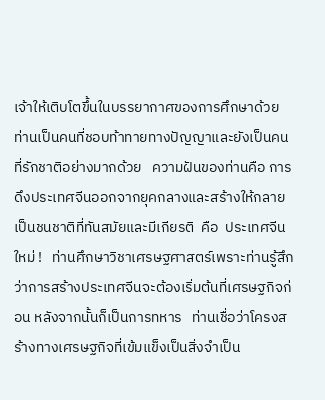เจ้าให้เติบโตขึ้นในบรรยากาศของการศึกษาด้วย   ท่านเป็นคนที่ชอบท้าทายทางปัญญาและยังเป็นคนที่รักชาติอย่างมากด้วย   ความฝันของท่านคือ การดึงประเทศจีนออกจากยุคกลางและสร้างให้กลายเป็นชนชาติที่ทันสมัยและมีเกียรติ  คือ  ประเทศจีนใหม่ !   ท่านศึกษาวิชาเศรษฐศาสตร์เพราะท่านรู้สึกว่าการสร้างประเทศจีนจะต้องเริ่มต้นที่เศรษฐกิจก่อน หลังจากนั้นก็เป็นการทหาร   ท่านเชื่อว่าโครงสร้างทางเศรษฐกิจที่เข้มแข็งเป็นสิ่งจำเป็น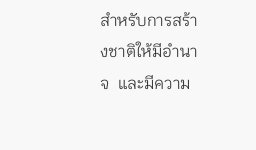สำหรับการสร้างชาติให้มีอำนาจ  และมีความ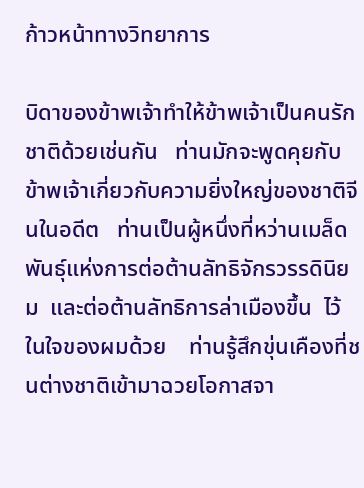ก้าวหน้าทางวิทยาการ

บิดาของข้าพเจ้าทำให้ข้าพเจ้าเป็นคนรักชาติด้วยเช่นกัน   ท่านมักจะพูดคุยกับข้าพเจ้าเกี่ยวกับความยิ่งใหญ่ของชาติจีนในอดีต   ท่านเป็นผู้หนึ่งที่หว่านเมล็ดพันธุ์แห่งการต่อต้านลัทธิจักรวรรดินิยม  และต่อต้านลัทธิการล่าเมืองขึ้น  ไว้ในใจของผมด้วย    ท่านรู้สึกขุ่นเคืองที่ชนต่างชาติเข้ามาฉวยโอกาสจา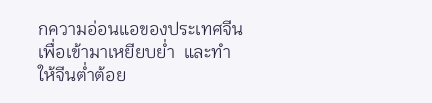กความอ่อนแอของประเทศจีนเพื่อเข้ามาเหยียบย่ำ  และทำให้จีนต่ำต้อย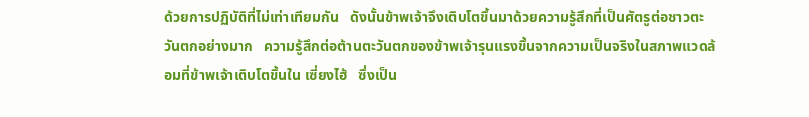ด้วยการปฏิบัติที่ไม่เท่าเทียมกัน   ดังนั้นข้าพเจ้าจึงเติบโตขึ้นมาด้วยความรู้สึกที่เป็นศัตรูต่อชาวตะวันตกอย่างมาก   ความรู้สึกต่อต้านตะวันตกของข้าพเจ้ารุนแรงขึ้นจากความเป็นจริงในสภาพแวดล้อมที่ข้าพเจ้าเติบโตขึ้นใน เซี่ยงไฮ้   ซึ่งเป็น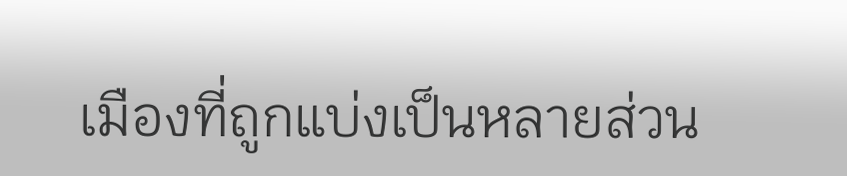เมืองที่ถูกแบ่งเป็นหลายส่วน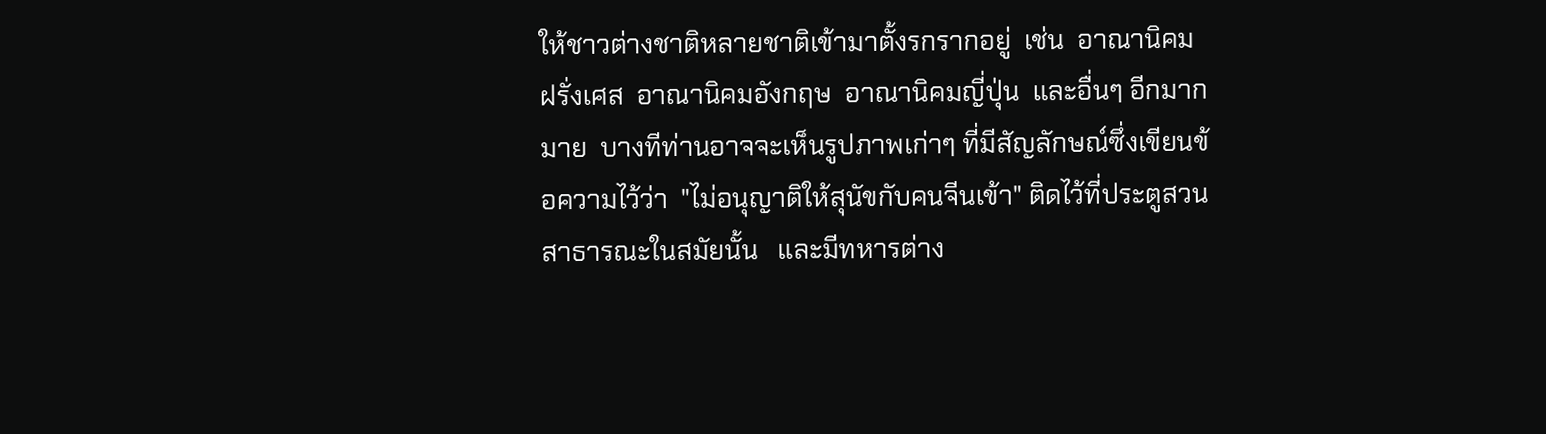ให้ชาวต่างชาติหลายชาติเข้ามาตั้งรกรากอยู่  เช่น  อาณานิคมฝรั่งเศส  อาณานิคมอังกฤษ  อาณานิคมญี่ปุ่น  และอื่นๆ อีกมากมาย  บางทีท่านอาจจะเห็นรูปภาพเก่าๆ ที่มีสัญลักษณ์ซึ่งเขียนข้อความไว้ว่า  "ไม่อนุญาติให้สุนัขกับคนจีนเข้า" ติดไว้ที่ประตูสวนสาธารณะในสมัยนั้น   และมีทหารต่าง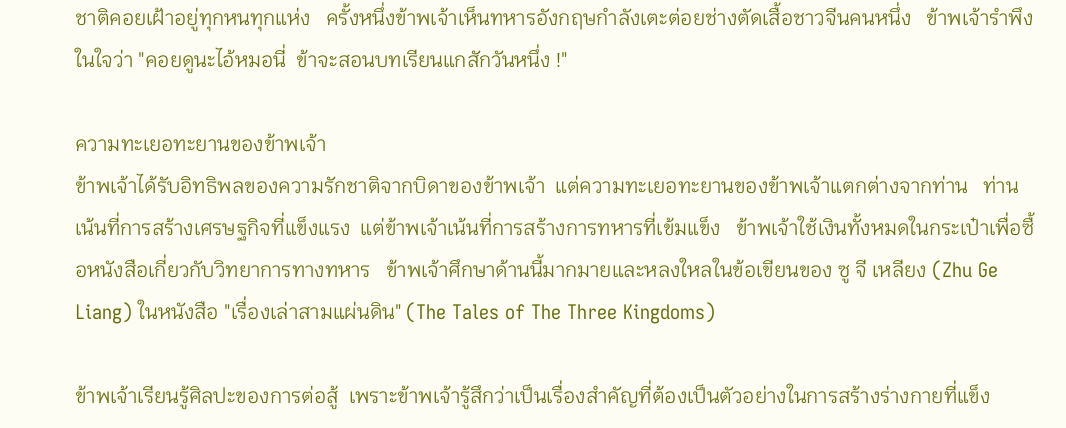ชาติคอยเฝ้าอยู่ทุกหนทุกแห่ง   ครั้งหนึ่งข้าพเจ้าเห็นทหารอังกฤษกำลังเตะต่อยช่างตัดเสื้อชาวจีนคนหนึ่ง   ข้าพเจ้ารำพึงในใจว่า "คอยดูนะไอ้หมอนี่  ข้าจะสอนบทเรียนแกสักวันหนึ่ง !"

ความทะเยอทะยานของข้าพเจ้า
ข้าพเจ้าได้รับอิทธิพลของความรักชาติจากบิดาของข้าพเจ้า  แต่ความทะเยอทะยานของข้าพเจ้าแตกต่างจากท่าน   ท่านเน้นที่การสร้างเศรษฐกิจที่แข็งแรง  แต่ข้าพเจ้าเน้นที่การสร้างการทหารที่เข้มแข็ง   ข้าพเจ้าใช้เงินทั้งหมดในกระเป๋าเพื่อซื้อหนังสือเกี่ยวกับวิทยาการทางทหาร   ข้าพเจ้าศึกษาด้านนี้มากมายและหลงใหลในข้อเขียนของ ซู จี เหลียง (Zhu Ge Liang) ในหนังสือ "เรื่องเล่าสามแผ่นดิน" (The Tales of The Three Kingdoms)

ข้าพเจ้าเรียนรู้ศิลปะของการต่อสู้  เพราะข้าพเจ้ารู้สึกว่าเป็นเรื่องสำคัญที่ต้องเป็นตัวอย่างในการสร้างร่างกายที่แข็ง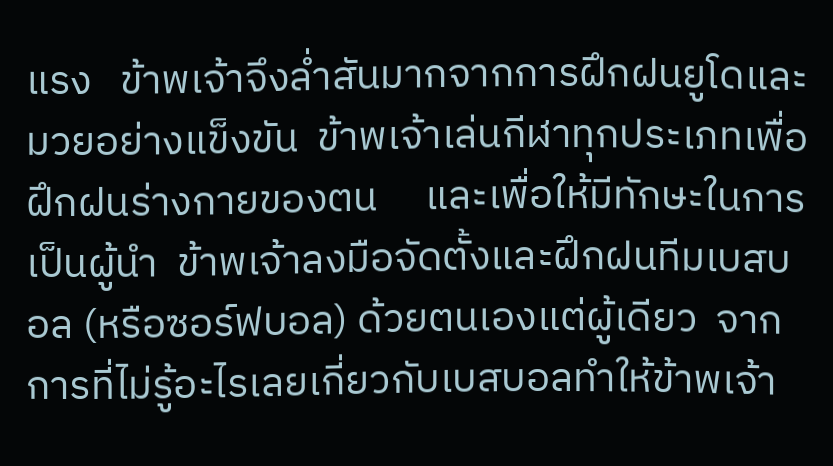แรง   ข้าพเจ้าจึงล่ำสันมากจากการฝึกฝนยูโดและมวยอย่างแข็งขัน  ข้าพเจ้าเล่นกีฬาทุกประเภทเพื่อฝึกฝนร่างกายของตน     และเพื่อให้มีทักษะในการเป็นผู้นำ  ข้าพเจ้าลงมือจัดตั้งและฝึกฝนทีมเบสบอล (หรือซอร์ฟบอล) ด้วยตนเองแต่ผู้เดียว  จากการที่ไม่รู้อะไรเลยเกี่ยวกับเบสบอลทำให้ข้าพเจ้า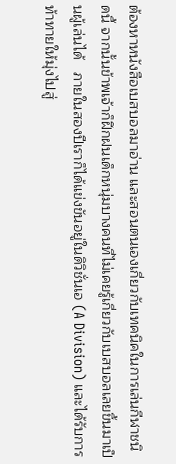ต้องหาหนังสือเบสบอลมาอ่าน และสอนตนเองเกี่ยวกับเทคนิคในการเล่นกีฬาชนิดนี้ จากนั้นข้าพเจ้าก็ฝึกฝนเด็กหนุ่มบางคนที่ไม่เคยรู้เกี่ยวกับเบสบอลเลยขึ้นมาเป็นผู้เล่นได้   ภายในสองปีเราก็ได้แข่งขันอยู่ในดิวิชั่นเอ (A Division) และได้รับการท้าทายให้มุ่งไปสู่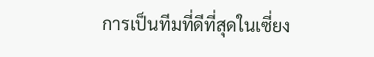การเป็นทีมที่ดีที่สุดในเซี่ยง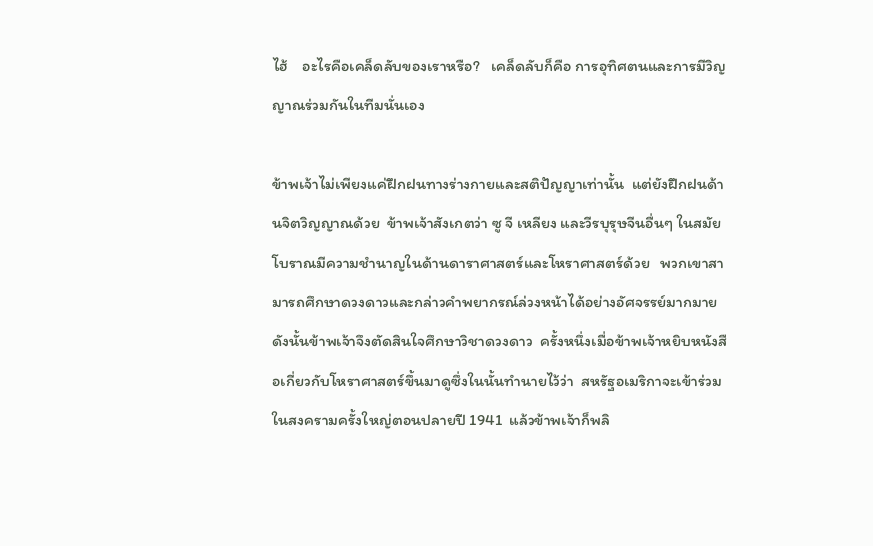ไฮ้    อะไรคือเคล็ดลับของเราหรือ?   เคล็ดลับก็คือ การอุทิศตนและการมีวิญญาณร่วมกันในทีมนั่นเอง

ข้าพเจ้าไม่เพียงแค่ฝึกฝนทางร่างกายและสติปัญญาเท่านั้น  แต่ยังฝึกฝนด้านจิตวิญญาณด้วย  ข้าพเจ้าสังเกตว่า ซู จี เหลียง และวีรบุรุษจีนอื่นๆ ในสมัยโบราณมีความชำนาญในด้านดาราศาสตร์และโหราศาสตร์ด้วย   พวกเขาสามารถศึกษาดวงดาวและกล่าวคำพยากรณ์ล่วงหน้าได้อย่างอัศจรรย์มากมาย   ดังนั้นข้าพเจ้าจึงตัดสินใจศึกษาวิชาดวงดาว  ครั้งหนึ่งเมื่อข้าพเจ้าหยิบหนังสือเกี่ยวกับโหราศาสตร์ขึ้นมาดูซึ่งในนั้นทำนายไว้ว่า  สหรัฐอเมริกาจะเข้าร่วมในสงครามครั้งใหญ่ตอนปลายปี 1941  แล้วข้าพเจ้าก็พลิ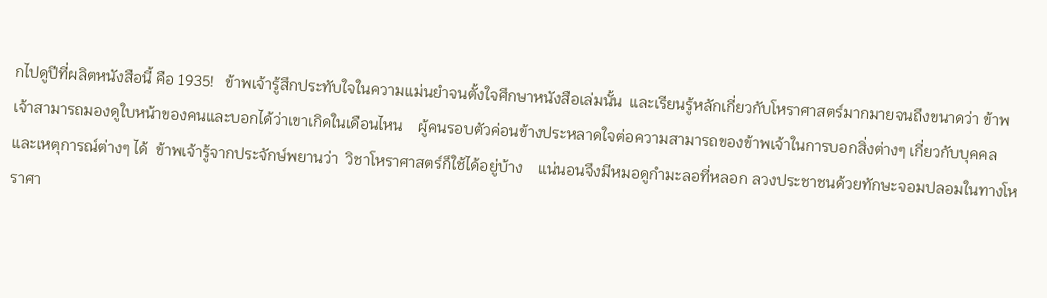กไปดูปีที่ผลิตหนังสือนี้ คือ 1935!   ข้าพเจ้ารู้สึกประทับใจในความแม่นยำจนตั้งใจศึกษาหนังสือเล่มนั้น  และเรียนรู้หลักเกี่ยวกับโหราศาสตร์มากมายจนถึงขนาดว่า ข้าพเจ้าสามารถมองดูใบหน้าของคนและบอกได้ว่าเขาเกิดในเดือนไหน    ผู้คนรอบตัวค่อนข้างประหลาดใจต่อความสามารถของข้าพเจ้าในการบอกสิ่งต่างๆ เกี่ยวกับบุคคลและเหตุการณ์ต่างๆ ได้  ข้าพเจ้ารู้จากประจักษ์พยานว่า  วิชาโหราศาสตร์ก็ใช้ได้อยู่บ้าง    แน่นอนจึงมีหมอดูกำมะลอที่หลอก ลวงประชาชนด้วยทักษะจอมปลอมในทางโหราศา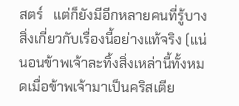สตร์   แต่ก็ยังมีอีกหลายคนที่รู้บางสิ่งเกี่ยวกับเรื่องนี้อย่างแท้จริง (แน่นอนข้าพเจ้าละทิ้งสิ่งเหล่านี้ทั้งหมดเมื่อข้าพเจ้ามาเป็นคริสเตีย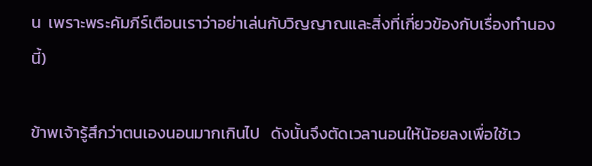น  เพราะพระคัมภีร์เตือนเราว่าอย่าเล่นกับวิญญาณและสิ่งที่เกี่ยวข้องกับเรื่องทำนองนี้)

ข้าพเจ้ารู้สึกว่าตนเองนอนมากเกินไป   ดังนั้นจึงตัดเวลานอนให้น้อยลงเพื่อใช้เว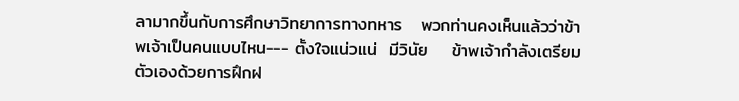ลามากขึ้นกับการศึกษาวิทยาการทางทหาร   พวกท่านคงเห็นแล้วว่าข้าพเจ้าเป็นคนแบบไหน--- ตั้งใจแน่วแน่  มีวินัย    ข้าพเจ้ากำลังเตรียมตัวเองด้วยการฝึกฝ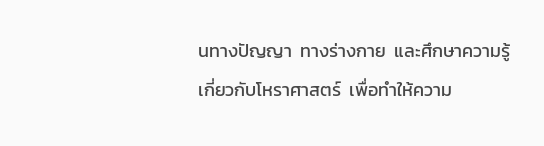นทางปัญญา  ทางร่างกาย  และศึกษาความรู้เกี่ยวกับโหราศาสตร์  เพื่อทำให้ความ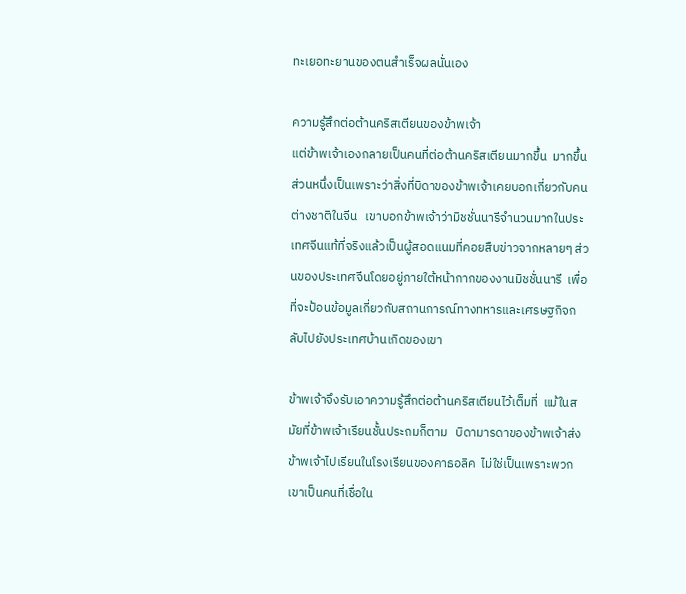ทะเยอทะยานของตนสำเร็จผลนั่นเอง

ความรู้สึกต่อต้านคริสเตียนของข้าพเจ้า
แต่ข้าพเจ้าเองกลายเป็นคนที่ต่อต้านคริสเตียนมากขึ้น  มากขึ้น  ส่วนหนึ่งเป็นเพราะว่าสิ่งที่บิดาของข้าพเจ้าเคยบอกเกี่ยวกับคนต่างชาติในจีน   เขาบอกข้าพเจ้าว่ามิชชั่นนารีจำนวนมากในประเทศจีนแท้ที่จริงแล้วเป็นผู้สอดแนมที่คอยสืบข่าวจากหลายๆ ส่วนของประเทศจีนโดยอยู่ภายใต้หน้ากากของงานมิชชั่นนารี  เพื่อที่จะป้อนข้อมูลเกี่ยวกับสถานการณ์ทางทหารและเศรษฐกิจกลับไปยังประเทศบ้านเกิดของเขา

ข้าพเจ้าจึงรับเอาความรู้สึกต่อต้านคริสเตียนไว้เต็มที่  แม้ในสมัยที่ข้าพเจ้าเรียนชั้นประถมก็ตาม   บิดามารดาของข้าพเจ้าส่งข้าพเจ้าไปเรียนในโรงเรียนของคาธอลิค  ไม่ใช่เป็นเพราะพวกเขาเป็นคนที่เชื่อใน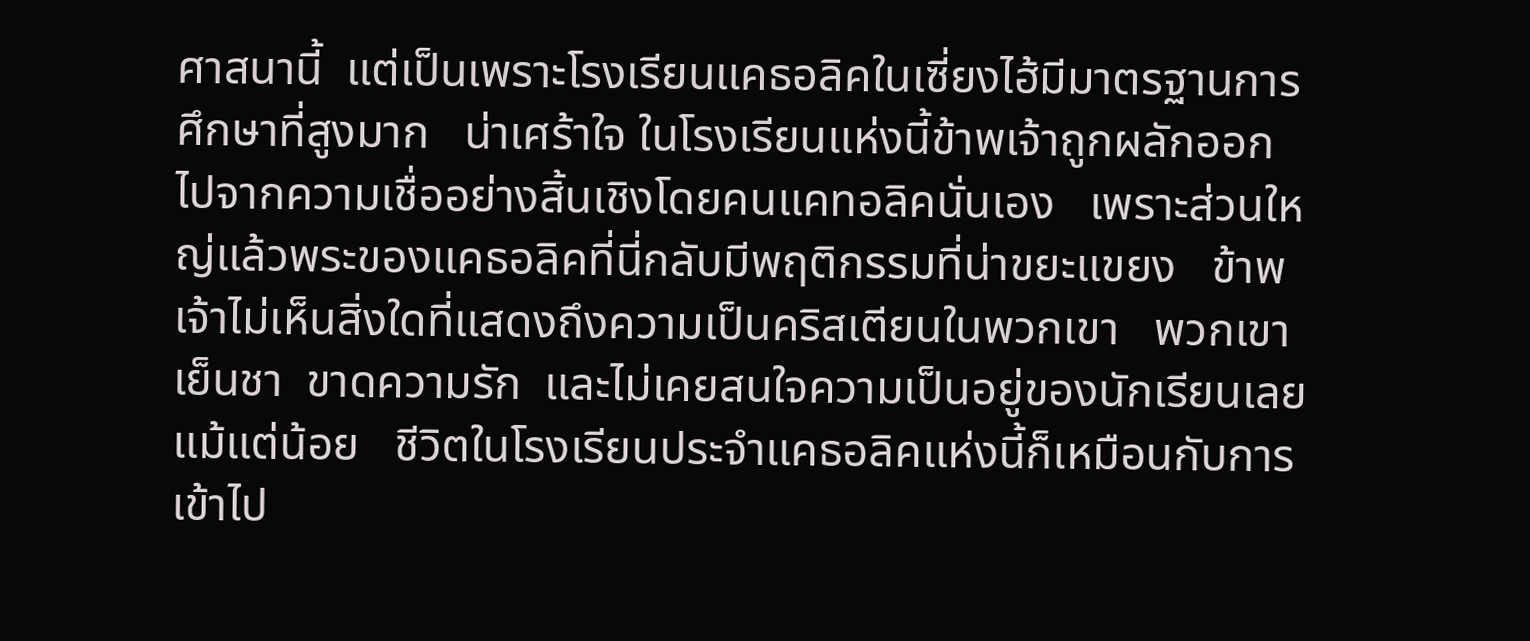ศาสนานี้  แต่เป็นเพราะโรงเรียนแคธอลิคในเซี่ยงไฮ้มีมาตรฐานการศึกษาที่สูงมาก   น่าเศร้าใจ ในโรงเรียนแห่งนี้ข้าพเจ้าถูกผลักออกไปจากความเชื่ออย่างสิ้นเชิงโดยคนแคทอลิคนั่นเอง   เพราะส่วนใหญ่แล้วพระของแคธอลิคที่นี่กลับมีพฤติกรรมที่น่าขยะแขยง   ข้าพเจ้าไม่เห็นสิ่งใดที่แสดงถึงความเป็นคริสเตียนในพวกเขา   พวกเขาเย็นชา  ขาดความรัก  และไม่เคยสนใจความเป็นอยู่ของนักเรียนเลยแม้แต่น้อย   ชีวิตในโรงเรียนประจำแคธอลิคแห่งนี้ก็เหมือนกับการเข้าไป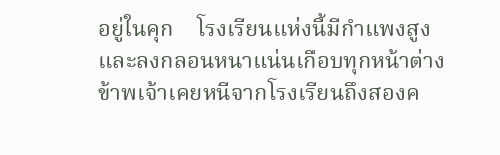อยู่ในคุก    โรงเรียนแห่งนี้มีกำแพงสูงและลงกลอนหนาแน่นเกือบทุกหน้าต่าง    ข้าพเจ้าเคยหนีจากโรงเรียนถึงสองค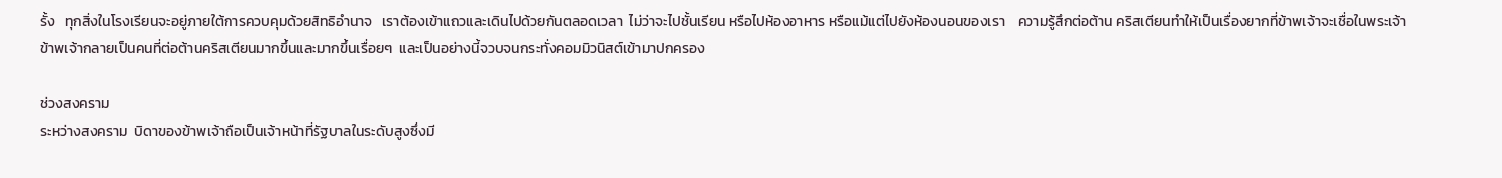รั้ง   ทุกสิ่งในโรงเรียนจะอยู่ภายใต้การควบคุมด้วยสิทธิอำนาจ   เราต้องเข้าแถวและเดินไปด้วยกันตลอดเวลา  ไม่ว่าจะไปชั้นเรียน หรือไปห้องอาหาร หรือแม้แต่ไปยังห้องนอนของเรา    ความรู้สึกต่อต้าน คริสเตียนทำให้เป็นเรื่องยากที่ข้าพเจ้าจะเชื่อในพระเจ้า   ข้าพเจ้ากลายเป็นคนที่ต่อต้านคริสเตียนมากขึ้นและมากขึ้นเรื่อยๆ  และเป็นอย่างนี้จวบจนกระทั่งคอมมิวนิสต์เข้ามาปกครอง

ช่วงสงคราม
ระหว่างสงคราม  บิดาของข้าพเจ้าถือเป็นเจ้าหน้าที่รัฐบาลในระดับสูงซึ่งมี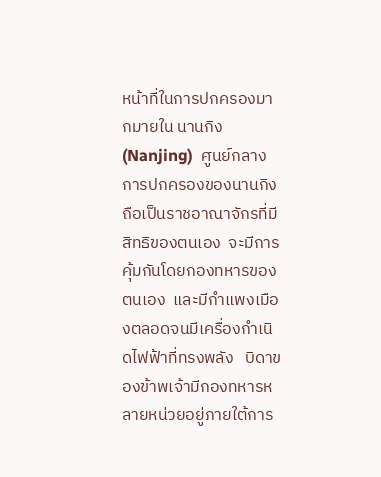หน้าที่ในการปกครองมากมายใน นานกิง (Nanjing)  ศูนย์กลางการปกครองของนานกิงถือเป็นราชอาณาจักรที่มีสิทธิของตนเอง  จะมีการคุ้มกันโดยกองทหารของตนเอง  และมีกำแพงเมืองตลอดจนมีเครื่องกำเนิดไฟฟ้าที่ทรงพลัง   บิดาของข้าพเจ้ามีกองทหารหลายหน่วยอยู่ภายใต้การ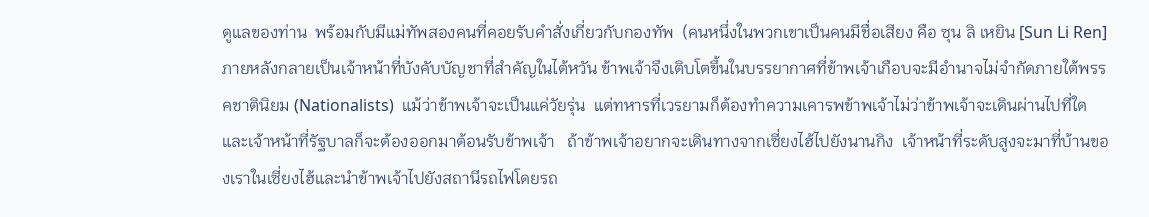ดูแลของท่าน  พร้อมกับมีแม่ทัพสองคนที่คอยรับคำสั่งเกี่ยวกับกองทัพ  (คนหนึ่งในพวกเขาเป็นคนมีชื่อเสียง คือ ซุน ลิ เหยิน [Sun Li Ren] ภายหลังกลายเป็นเจ้าหน้าที่บังคับบัญชาที่สำคัญในไต้หวัน ข้าพเจ้าจึงเติบโตขึ้นในบรรยากาศที่ข้าพเจ้าเกือบจะมีอำนาจไม่จำกัดภายใต้พรรคชาตินิยม (Nationalists)  แม้ว่าข้าพเจ้าจะเป็นแค่วัยรุ่น  แต่ทหารที่เวรยามก็ต้องทำความเคารพข้าพเจ้าไม่ว่าข้าพเจ้าจะเดินผ่านไปที่ใด  และเจ้าหน้าที่รัฐบาลก็จะต้องออกมาต้อนรับข้าพเจ้า   ถ้าข้าพเจ้าอยากจะเดินทางจากเซี่ยงไฮ้ไปยังนานกิง  เจ้าหน้าที่ระดับสูงจะมาที่บ้านของเราในเซี่ยงไฮ้และนำข้าพเจ้าไปยังสถานีรถไฟโดยรถ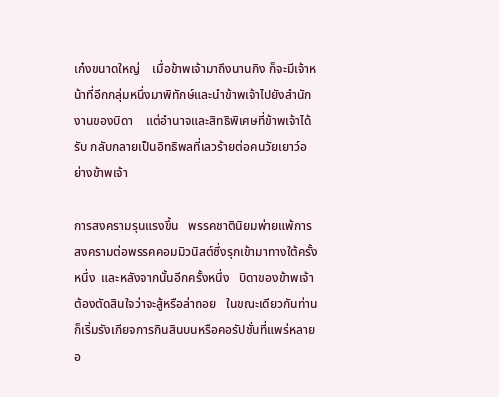เก๋งขนาดใหญ่    เมื่อข้าพเจ้ามาถึงนานกิง ก็จะมีเจ้าหน้าที่อีกกลุ่มหนึ่งมาพิทักษ์และนำข้าพเจ้าไปยังสำนักงานของบิดา    แต่อำนาจและสิทธิพิเศษที่ข้าพเจ้าได้รับ กลับกลายเป็นอิทธิพลที่เลวร้ายต่อคนวัยเยาว์อย่างข้าพเจ้า

การสงครามรุนแรงขึ้น   พรรคชาตินิยมพ่ายแพ้การสงครามต่อพรรคคอมมิวนิสต์ซึ่งรุกเข้ามาทางใต้ครั้งหนึ่ง  และหลังจากนั้นอีกครั้งหนึ่ง   บิดาของข้าพเจ้าต้องตัดสินใจว่าจะสู้หรือล่าถอย   ในขณะเดียวกันท่านก็เริ่มรังเกียจการกินสินบนหรือคอรัปชั่นที่แพร่หลายอ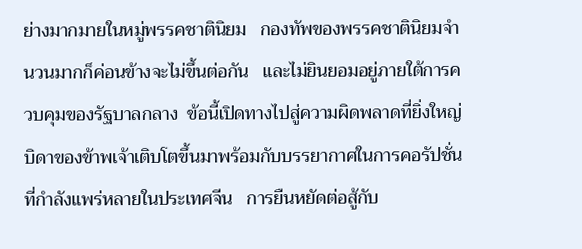ย่างมากมายในหมู่พรรคชาตินิยม   กองทัพของพรรคชาตินิยมจำนวนมากก็ค่อนข้างจะไม่ขึ้นต่อกัน   และไม่ยินยอมอยู่ภายใต้การควบคุมของรัฐบาลกลาง  ข้อนี้เปิดทางไปสู่ความผิดพลาดที่ยิ่งใหญ่   บิดาของข้าพเจ้าเติบโตขึ้นมาพร้อมกับบรรยากาศในการคอรัปชั่นที่กำลังแพร่หลายในประเทศจีน   การยืนหยัดต่อสู้กับ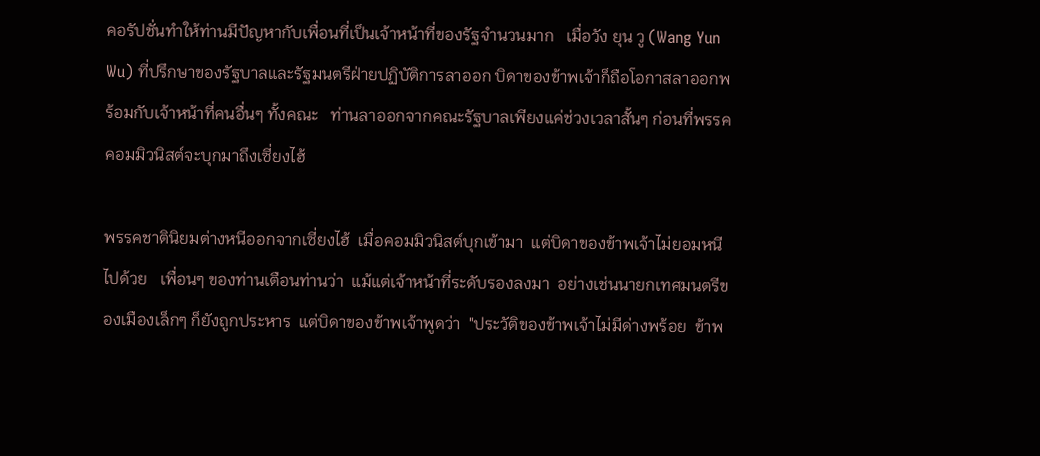คอรัปชั่นทำให้ท่านมีปัญหากับเพื่อนที่เป็นเจ้าหน้าที่ของรัฐจำนวนมาก   เมื่อวัง ยุน วู (Wang Yun Wu) ที่ปรึกษาของรัฐบาลและรัฐมนตรีฝ่ายปฏิบัติการลาออก บิดาของข้าพเจ้าก็ถือโอกาสลาออกพร้อมกับเจ้าหน้าที่คนอื่นๆ ทั้งคณะ   ท่านลาออกจากคณะรัฐบาลเพียงแค่ช่วงเวลาสั้นๆ ก่อนที่พรรคคอมมิวนิสต์จะบุกมาถึงเซี่ยงไฮ้

พรรคชาตินิยมต่างหนีออกจากเซี่ยงไฮ้  เมื่อคอมมิวนิสต์บุกเข้ามา  แต่บิดาของข้าพเจ้าไม่ยอมหนีไปด้วย   เพื่อนๆ ของท่านเตือนท่านว่า  แม้แต่เจ้าหน้าที่ระดับรองลงมา  อย่างเช่นนายกเทศมนตรีของเมืองเล็กๆ ก็ยังถูกประหาร  แต่บิดาของข้าพเจ้าพูดว่า  "ประวัติของข้าพเจ้าไม่มีด่างพร้อย  ข้าพ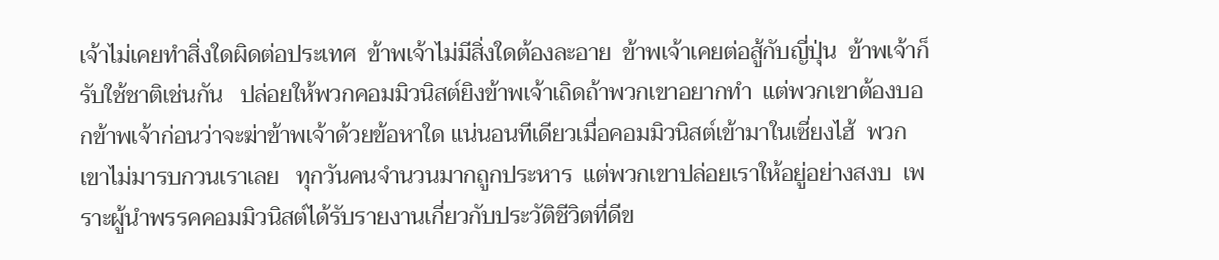เจ้าไม่เคยทำสิ่งใดผิดต่อประเทศ  ข้าพเจ้าไม่มีสิ่งใดต้องละอาย  ข้าพเจ้าเคยต่อสู้กับญี่ปุ่น  ข้าพเจ้าก็รับใช้ชาติเช่นกัน   ปล่อยให้พวกคอมมิวนิสต์ยิงข้าพเจ้าเถิดถ้าพวกเขาอยากทำ  แต่พวกเขาต้องบอกข้าพเจ้าก่อนว่าจะฆ่าข้าพเจ้าด้วยข้อหาใด แน่นอนทีเดียวเมื่อคอมมิวนิสต์เข้ามาในเซี่ยงไฮ้  พวกเขาไม่มารบกวนเราเลย   ทุกวันคนจำนวนมากถูกประหาร  แต่พวกเขาปล่อยเราให้อยู่อย่างสงบ  เพราะผู้นำพรรคคอมมิวนิสต์ได้รับรายงานเกี่ยวกับประวัติชีวิตที่ดีข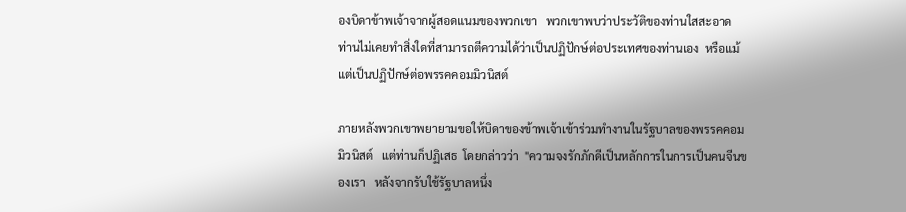องบิดาข้าพเจ้าจากผู้สอดแนมของพวกเขา   พวกเขาพบว่าประวัติของท่านใสสะอาด   ท่านไม่เคยทำสิ่งใดที่สามารถตีความได้ว่าเป็นปฏิปักษ์ต่อประเทศของท่านเอง  หรือแม้แต่เป็นปฏิปักษ์ต่อพรรคคอมมิวนิสต์

ภายหลังพวกเขาพยายามขอให้บิดาของข้าพเจ้าเข้าร่วมทำงานในรัฐบาลของพรรคคอมมิวนิสต์   แต่ท่านก็ปฏิเสธ  โดยกล่าวว่า  "ความจงรักภักดีเป็นหลักการในการเป็นคนจีนของเรา   หลังจากรับใช้รัฐบาลหนึ่ง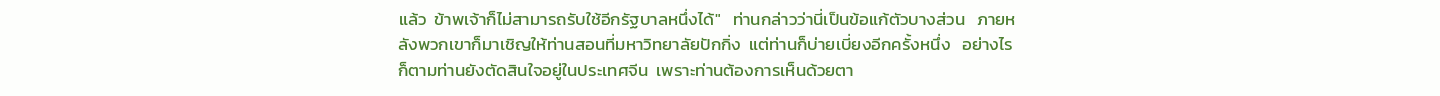แล้ว  ข้าพเจ้าก็ไม่สามารถรับใช้อีกรัฐบาลหนึ่งได้"   ท่านกล่าวว่านี่เป็นข้อแก้ตัวบางส่วน   ภายหลังพวกเขาก็มาเชิญให้ท่านสอนที่มหาวิทยาลัยปักกิ่ง  แต่ท่านก็บ่ายเบี่ยงอีกครั้งหนึ่ง   อย่างไรก็ตามท่านยังตัดสินใจอยู่ในประเทศจีน  เพราะท่านต้องการเห็นด้วยตา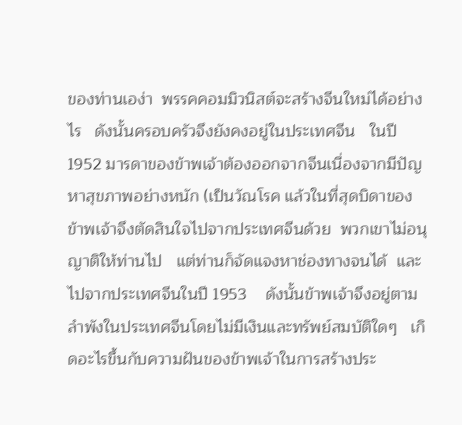ของท่านเอง่า  พรรคคอมมิวนิสต์จะสร้างจีนใหม่ได้อย่างไร   ดังนั้นครอบครัวจึงยังคงอยู่ในประเทศจีน   ในปี 1952 มารดาของข้าพเจ้าต้องออกจากจีนเนื่องจากมีปัญหาสุขภาพอย่างหนัก (เป็นวัณโรค แล้วในที่สุดบิดาของข้าพเจ้าจึงตัดสินใจไปจากประเทศจีนด้วย  พวกเขาไม่อนุญาติให้ท่านไป   แต่ท่านก็จัดแจงหาช่องทางจนได้  และไปจากประเทศจีนในปี 1953    ดังนั้นข้าพเจ้าจึงอยู่ตามลำพังในประเทศจีนโดยไม่มีเงินและทรัพย์สมบัติใดๆ   เกิดอะไรขึ้นกับความฝันของข้าพเจ้าในการสร้างประ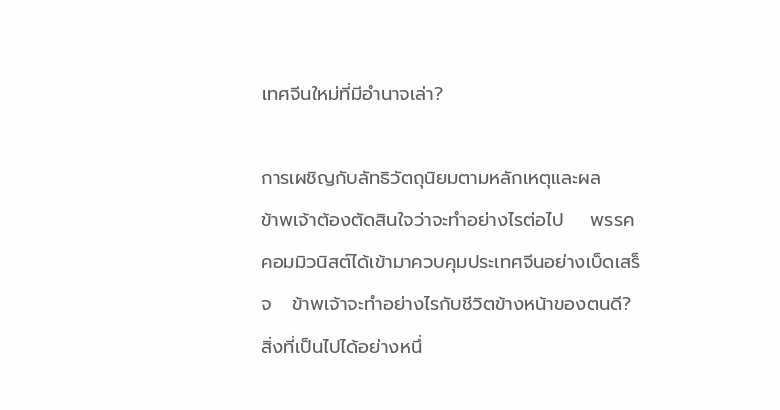เทศจีนใหม่ที่มีอำนาจเล่า?

การเผชิญกับลัทธิวัตถุนิยมตามหลักเหตุและผล
ข้าพเจ้าต้องตัดสินใจว่าจะทำอย่างไรต่อไป    พรรคคอมมิวนิสต์ได้เข้ามาควบคุมประเทศจีนอย่างเบ็ดเสร็จ   ข้าพเจ้าจะทำอย่างไรกับชีวิตข้างหน้าของตนดี?    สิ่งที่เป็นไปได้อย่างหนึ่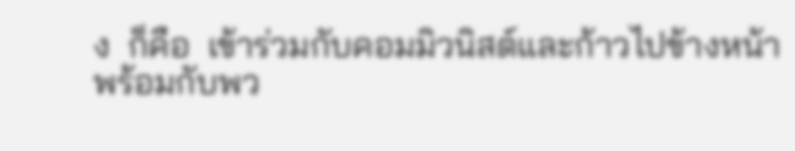ง  ก็คือ  เข้าร่วมกับคอมมิวนิสต์และก้าวไปข้างหน้าพร้อมกับพว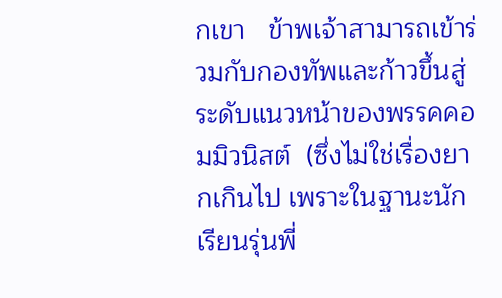กเขา   ข้าพเจ้าสามารถเข้าร่วมกับกองทัพและก้าวขึ้นสู่ระดับแนวหน้าของพรรคคอมมิวนิสต์  (ซึ่งไม่ใช่เรื่องยากเกินไป เพราะในฐานะนักเรียนรุ่นพี่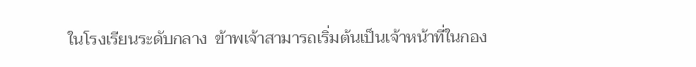ในโรงเรียนระดับกลาง  ข้าพเจ้าสามารถเริ่มต้นเป็นเจ้าหน้าที่ในกอง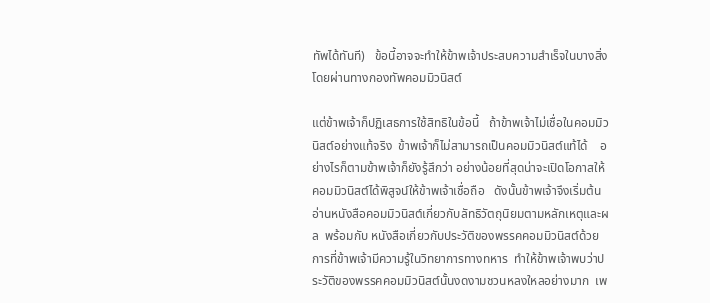ทัพได้ทันที)   ข้อนี้อาจจะทำให้ข้าพเจ้าประสบความสำเร็จในบางสิ่งโดยผ่านทางกองทัพคอมมิวนิสต์

แต่ข้าพเจ้าก็ปฏิเสธการใช้สิทธิในข้อนี้   ถ้าข้าพเจ้าไม่เชื่อในคอมมิวนิสต์อย่างแท้จริง  ข้าพเจ้าก็ไม่สามารถเป็นคอมมิวนิสต์แท้ได้    อย่างไรก็ตามข้าพเจ้าก็ยังรู้สึกว่า อย่างน้อยที่สุดน่าจะเปิดโอกาสให้คอมมิวนิสต์ได้พิสูจน์ให้ข้าพเจ้าเชื่อถือ   ดังนั้นข้าพเจ้าจึงเริ่มต้นอ่านหนังสือคอมมิวนิสต์เกี่ยวกับลัทธิวัตถุนิยมตามหลักเหตุและผล  พร้อมกับ หนังสือเกี่ยวกับประวัติของพรรคคอมมิวนิสต์ด้วย    การที่ข้าพเจ้ามีความรู้ในวิทยาการทางทหาร  ทำให้ข้าพเจ้าพบว่าประวัติของพรรคคอมมิวนิสต์นั้นงดงามชวนหลงใหลอย่างมาก  เพ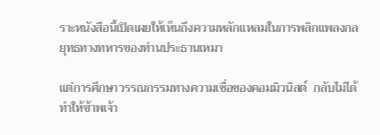ราะหนังสือนี้เปิดเผยให้เห็นถึงความหลักแหลมในการพลิกแพลงกลยุทธทางทหารของท่านประธานเหมา

แต่การศึกษาวรรณกรรมทางความเชื่อของคอมมิวนิสต์  กลับไม่ได้ทำให้ข้าพเจ้า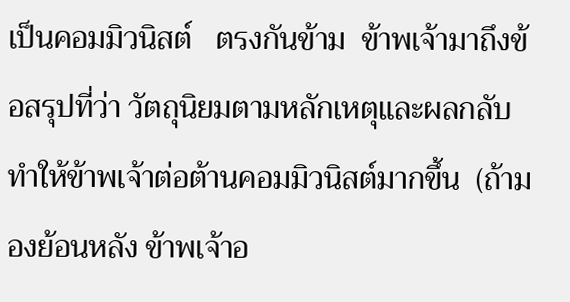เป็นคอมมิวนิสต์   ตรงกันข้าม  ข้าพเจ้ามาถึงข้อสรุปที่ว่า วัตถุนิยมตามหลักเหตุและผลกลับทำให้ข้าพเจ้าต่อต้านคอมมิวนิสต์มากขึ้น  (ถ้ามองย้อนหลัง ข้าพเจ้าอ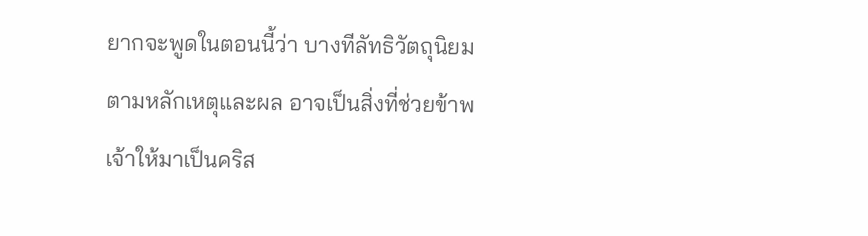ยากจะพูดในตอนนี้ว่า บางทีลัทธิวัตถุนิยมตามหลักเหตุและผล อาจเป็นสิ่งที่ช่วยข้าพเจ้าให้มาเป็นคริส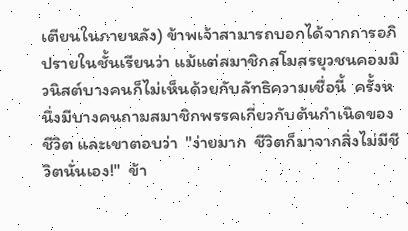เตียนในภายหลัง) ข้าพเจ้าสามารถบอกได้จากการอภิปรายในชั้นเรียนว่า แม้แต่สมาชิกสโมสรยุวชนคอมมิวนิสต์บางคนก็ไม่เห็นด้วยกับลัทธิความเชื่อนี้  ครั้งหนึ่งมีบางคนถามสมาชิกพรรคเกี่ยวกับต้นกำเนิดของชีวิต และเขาตอบว่า  "ง่ายมาก  ชีวิตก็มาจากสิ่งไม่มีชีวิตนั่นเอง!"  ข้า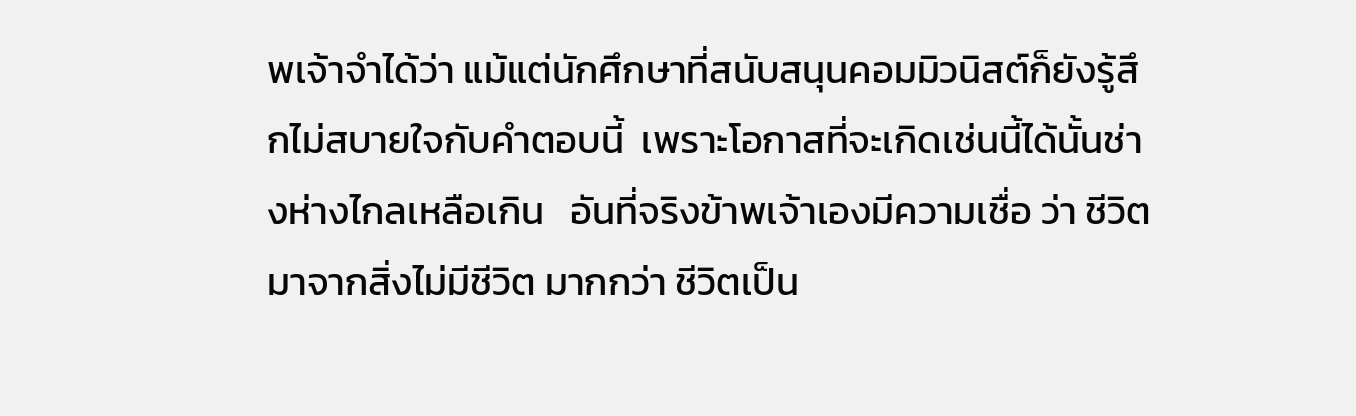พเจ้าจำได้ว่า แม้แต่นักศึกษาที่สนับสนุนคอมมิวนิสต์ก็ยังรู้สึกไม่สบายใจกับคำตอบนี้  เพราะโอกาสที่จะเกิดเช่นนี้ได้นั้นช่างห่างไกลเหลือเกิน   อันที่จริงข้าพเจ้าเองมีความเชื่อ ว่า ชีวิตมาจากสิ่งไม่มีชีวิต มากกว่า ชีวิตเป็น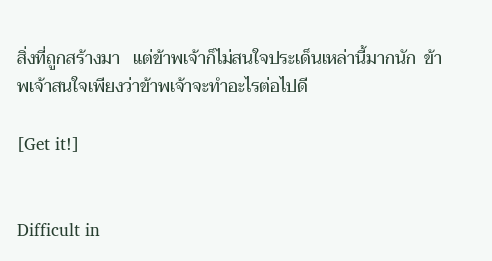สิ่งที่ถูกสร้างมา   แต่ข้าพเจ้าก็ไม่สนใจประเด็นเหล่านี้มากนัก  ข้าพเจ้าสนใจเพียงว่าข้าพเจ้าจะทำอะไรต่อไปดี

[Get it!]


Difficult in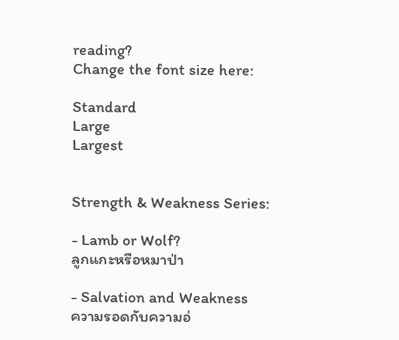reading?
Change the font size here:

Standard
Large
Largest


Strength & Weakness Series:

- Lamb or Wolf?
ลูกแกะหรือหมาป่า

- Salvation and Weakness
ความรอดกับความอ่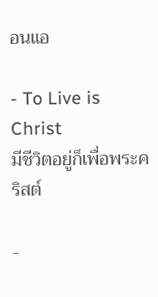อนแอ

- To Live is Christ
มีชีวิตอยู่ก็เพื่อพระคริสต์

-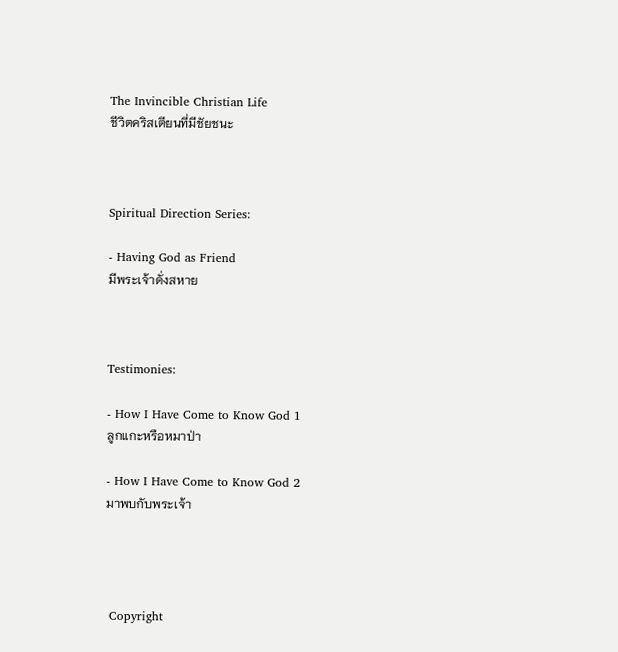The Invincible Christian Life
ชีวิตคริสเตียนที่มีชัยชนะ



Spiritual Direction Series:

- Having God as Friend
มีพระเจ้าดั่งสหาย



Testimonies:

- How I Have Come to Know God 1
ลูกแกะหรือหมาป่า

- How I Have Come to Know God 2
มาพบกับพระเจ้า




 Copyright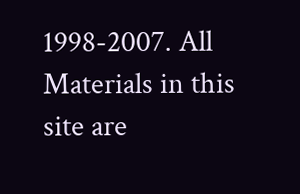1998-2007. All Materials in this site are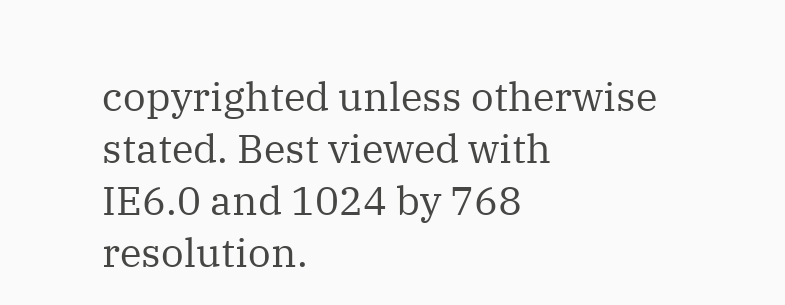copyrighted unless otherwise stated. Best viewed with IE6.0 and 1024 by 768 resolution.